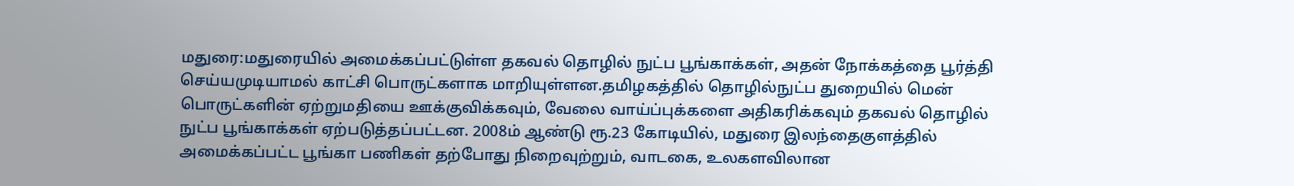மதுரை:மதுரையில் அமைக்கப்பட்டுள்ள தகவல் தொழில் நுட்ப பூங்காக்கள், அதன் நோக்கத்தை பூர்த்தி செய்யமுடியாமல் காட்சி பொருட்களாக மாறியுள்ளன.தமிழகத்தில் தொழில்நுட்ப துறையில் மென் பொருட்களின் ஏற்றுமதியை ஊக்குவிக்கவும், வேலை வாய்ப்புக்களை அதிகரிக்கவும் தகவல் தொழில் நுட்ப பூங்காக்கள் ஏற்படுத்தப்பட்டன. 2008ம் ஆண்டு ரூ.23 கோடியில், மதுரை இலந்தைகுளத்தில் அமைக்கப்பட்ட பூங்கா பணிகள் தற்போது நிறைவுற்றும், வாடகை, உலகளவிலான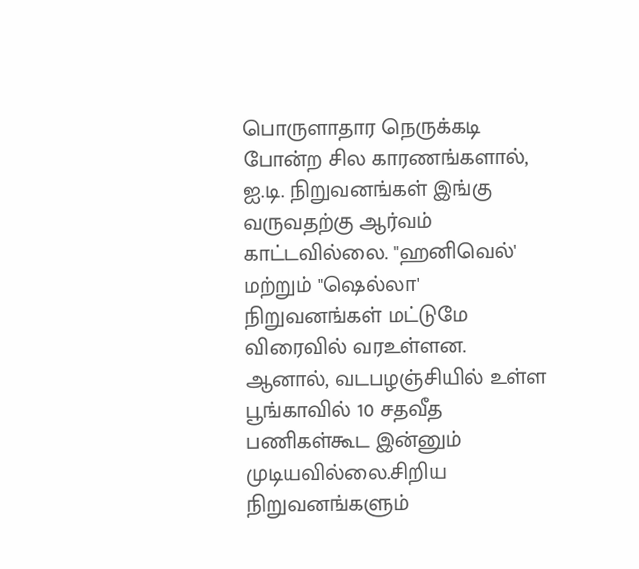பொருளாதார நெருக்கடி போன்ற சில காரணங்களால், ஐ.டி. நிறுவனங்கள் இங்கு வருவதற்கு ஆர்வம் காட்டவில்லை. "ஹனிவெல்' மற்றும் "ஷெல்லா' நிறுவனங்கள் மட்டுமே விரைவில் வரஉள்ளன. ஆனால், வடபழஞ்சியில் உள்ள பூங்காவில் 10 சதவீத பணிகள்கூட இன்னும் முடியவில்லை.சிறிய நிறுவனங்களும்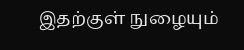இதற்குள் நுழையும்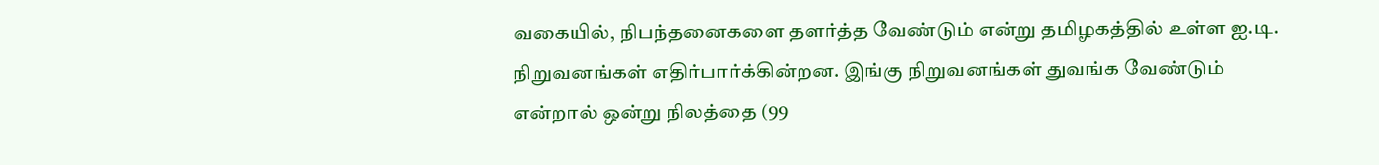வகையில், நிபந்தனைகளை தளர்த்த வேண்டும் என்று தமிழகத்தில் உள்ள ஐ.டி. நிறுவனங்கள் எதிர்பார்க்கின்றன. இங்கு நிறுவனங்கள் துவங்க வேண்டும் என்றால் ஒன்று நிலத்தை (99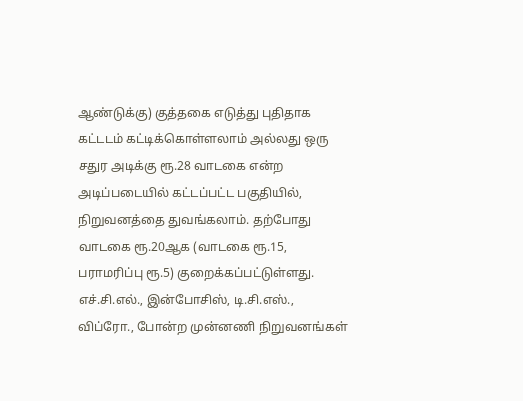ஆண்டுக்கு) குத்தகை எடுத்து புதிதாக கட்டடம் கட்டிக்கொள்ளலாம் அல்லது ஒரு சதுர அடிக்கு ரூ.28 வாடகை என்ற அடிப்படையில் கட்டப்பட்ட பகுதியில், நிறுவனத்தை துவங்கலாம். தற்போது வாடகை ரூ.20ஆக (வாடகை ரூ.15, பராமரிப்பு ரூ.5) குறைக்கப்பட்டுள்ளது. எச்.சி.எல்., இன்போசிஸ், டி.சி.எஸ்., விப்ரோ., போன்ற முன்னணி நிறுவனங்கள்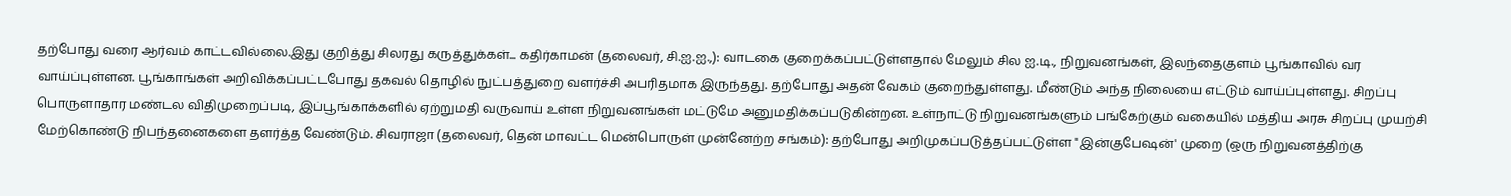தற்போது வரை ஆர்வம் காட்டவில்லை.இது குறித்து சிலரது கருத்துக்கள்... கதிர்காமன் (தலைவர், சி.ஐ.ஐ.,): வாடகை குறைக்கப்பட்டுள்ளதால் மேலும் சில ஐ.டி., நிறுவனங்கள், இலந்தைகுளம் பூங்காவில் வர வாய்ப்புள்ளன. பூங்காங்கள் அறிவிக்கப்பட்டபோது தகவல் தொழில் நுட்பத்துறை வளர்ச்சி அபரிதமாக இருந்தது. தற்போது அதன் வேகம் குறைந்துள்ளது. மீண்டும் அந்த நிலையை எட்டும் வாய்ப்புள்ளது. சிறப்பு பொருளாதார மண்டல விதிமுறைப்படி, இப்பூங்காக்களில் ஏற்றுமதி வருவாய் உள்ள நிறுவனங்கள் மட்டுமே அனுமதிக்கப்படுகின்றன. உள்நாட்டு நிறுவனங்களும் பங்கேற்கும் வகையில் மத்திய அரசு சிறப்பு முயற்சி மேற்கொண்டு நிபந்தனைகளை தளர்த்த வேண்டும். சிவராஜா (தலைவர், தென் மாவட்ட மென்பொருள் முன்னேற்ற சங்கம்): தற்போது அறிமுகப்படுத்தப்பட்டுள்ள "இன்குபேஷன்' முறை (ஒரு நிறுவனத்திற்கு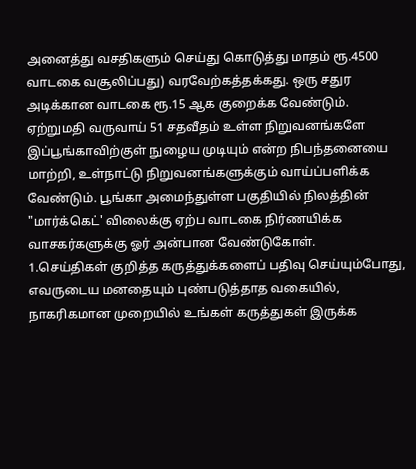அனைத்து வசதிகளும் செய்து கொடுத்து மாதம் ரூ.4500 வாடகை வசூலிப்பது) வரவேற்கத்தக்கது. ஒரு சதுர அடிக்கான வாடகை ரூ.15 ஆக குறைக்க வேண்டும். ஏற்றுமதி வருவாய் 51 சதவீதம் உள்ள நிறுவனங்களே இப்பூங்காவிற்குள் நுழைய முடியும் என்ற நிபந்தனையை மாற்றி, உள்நாட்டு நிறுவனங்களுக்கும் வாய்ப்பளிக்க வேண்டும். பூங்கா அமைந்துள்ள பகுதியில் நிலத்தின் "மார்க்கெட்' விலைக்கு ஏற்ப வாடகை நிர்ணயிக்க
வாசகர்களுக்கு ஓர் அன்பான வேண்டுகோள்.
1.செய்திகள் குறித்த கருத்துக்களைப் பதிவு செய்யும்போது, எவருடைய மனதையும் புண்படுத்தாத வகையில், நாகரிகமான முறையில் உங்கள் கருத்துகள் இருக்க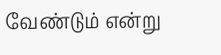வேண்டும் என்று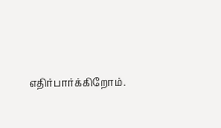எதிர்பார்க்கிறோம்.